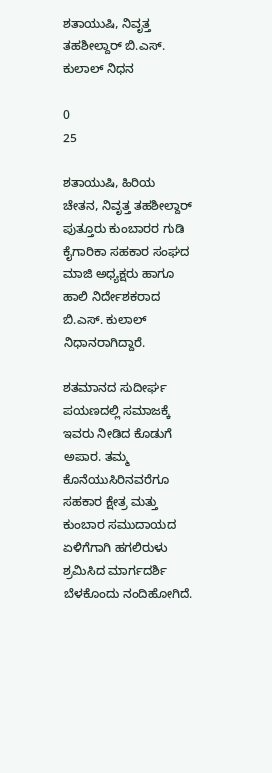ಶತಾಯುಷಿ, ನಿವೃತ್ತ ತಹಶೀಲ್ದಾರ್ ಬಿ.ಎಸ್. ಕುಲಾಲ್ ನಿಧನ

0
25

ಶತಾಯುಷಿ, ಹಿರಿಯ ಚೇತನ, ನಿವೃತ್ತ ತಹಶೀಲ್ದಾರ್ ಪುತ್ತೂರು ಕುಂಬಾರರ ಗುಡಿ ಕೈಗಾರಿಕಾ ಸಹಕಾರ ಸಂಘದ ಮಾಜಿ ಅಧ್ಯಕ್ಷರು ಹಾಗೂ ಹಾಲಿ ನಿರ್ದೇಶಕರಾದ ಬಿ.ಎಸ್. ಕುಲಾಲ್ ನಿಧಾನರಾಗಿದ್ದಾರೆ.

ಶತಮಾನದ ಸುದೀರ್ಘ ಪಯಣದಲ್ಲಿ ಸಮಾಜಕ್ಕೆ ಇವರು ನೀಡಿದ ಕೊಡುಗೆ ಅಪಾರ. ತಮ್ಮ ಕೊನೆಯುಸಿರಿನವರೆಗೂ ಸಹಕಾರ ಕ್ಷೇತ್ರ ಮತ್ತು ಕುಂಬಾರ ಸಮುದಾಯದ ಏಳಿಗೆಗಾಗಿ ಹಗಲಿರುಳು ಶ್ರಮಿಸಿದ ಮಾರ್ಗದರ್ಶಿ ಬೆಳಕೊಂದು ನಂದಿಹೋಗಿದೆ.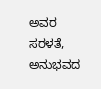ಅವರ ಸರಳತೆ, ಅನುಭವದ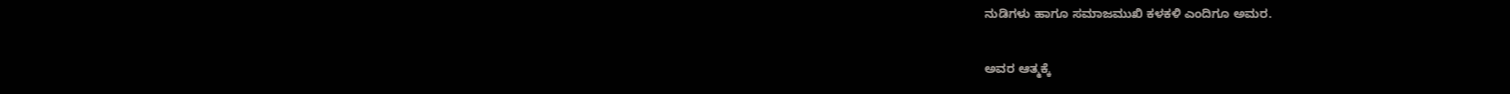ನುಡಿಗಳು ಹಾಗೂ ಸಮಾಜಮುಖಿ ಕಳಕಳಿ ಎಂದಿಗೂ ಅಮರ.

ಅವರ ಆತ್ಮಕ್ಕೆ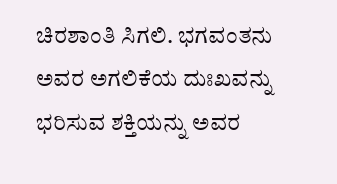ಚಿರಶಾಂತಿ ಸಿಗಲಿ. ಭಗವಂತನು ಅವರ ಅಗಲಿಕೆಯ ದುಃಖವನ್ನು ಭರಿಸುವ ಶಕ್ತಿಯನ್ನು ಅವರ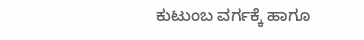ಕುಟುಂಬ ವರ್ಗಕ್ಕೆ ಹಾಗೂ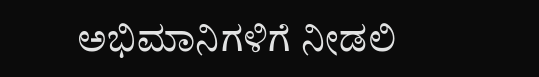ಅಭಿಮಾನಿಗಳಿಗೆ ನೀಡಲಿ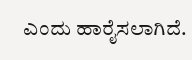ಎಂದು ಹಾರೈಸಲಾಗಿದೆ.